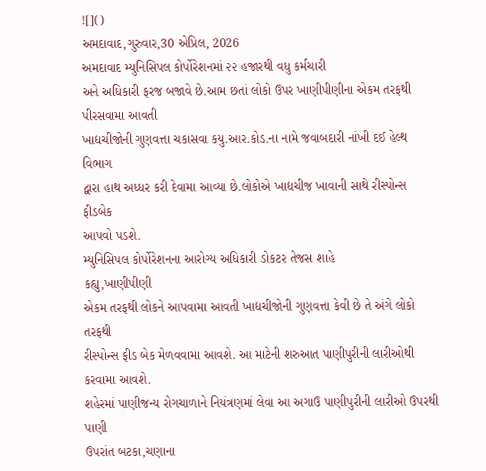![]()
અમદાવાદ,ગુરુવાર,30 એપ્રિલ, 2026
અમદાવાદ મ્યુનિસિપલ કોર્પોરેશનમાં ૨૨ હજારથી વધુ કર્મચારી
અને અધિકારી ફરજ બજાવે છે.આમ છતાં લોકો ઉપર ખાણીપીણીના એકમ તરફથી પીરસવામા આવતી
ખાદ્યચીજોની ગુણવત્તા ચકાસવા કયુ.આર.કોડ.ના નામે જવાબદારી નાંખી દઈ હેલ્થ વિભાગ
દ્વારા હાથ અધ્ધર કરી દેવામા આવ્યા છે.લોકોએ ખાદ્યચીજ ખાવાની સાથે રીસ્પોન્સ ફીડબેક
આપવો પડશે.
મ્યુનિસિપલ કોર્પોરેશનના આરોગ્ય અધિકારી ડોકટર તેજસ શાહે
કહ્યુ,ખાણીપીણી
એકમ તરફથી લોકને આપવામા આવતી ખાદ્યચીજોની ગુણવત્તા કેવી છે તે અંગે લોકો તરફથી
રીસ્પોન્સ ફીડ બેક મેળવવામા આવશે. આ માટેની શરુઆત પાણીપુરીની લારીઓથી કરવામા આવશે.
શહેરમાં પાણીજન્ય રોગચાળાને નિયંત્રણમાં લેવા આ અગાઉ પાણીપુરીની લારીઓ ઉપરથી પાણી
ઉપરાંત બટકા,ચણાના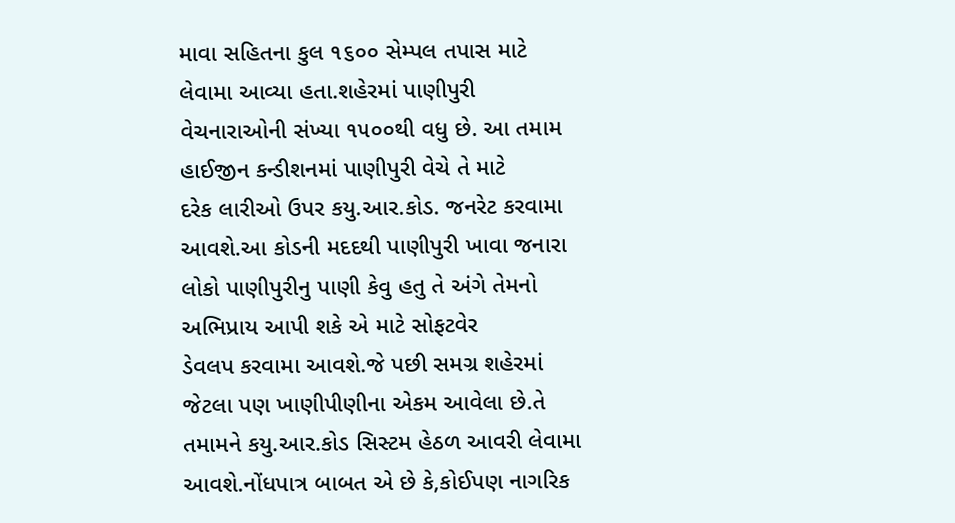માવા સહિતના કુલ ૧૬૦૦ સેમ્પલ તપાસ માટે લેવામા આવ્યા હતા.શહેરમાં પાણીપુરી
વેચનારાઓની સંખ્યા ૧૫૦૦થી વધુ છે. આ તમામ હાઈજીન કન્ડીશનમાં પાણીપુરી વેચે તે માટે
દરેક લારીઓ ઉપર કયુ.આર.કોડ. જનરેટ કરવામા આવશે.આ કોડની મદદથી પાણીપુરી ખાવા જનારા
લોકો પાણીપુરીનુ પાણી કેવુ હતુ તે અંગે તેમનો અભિપ્રાય આપી શકે એ માટે સોફટવેર
ડેવલપ કરવામા આવશે.જે પછી સમગ્ર શહેરમાં જેટલા પણ ખાણીપીણીના એકમ આવેલા છે.તે
તમામને કયુ.આર.કોડ સિસ્ટમ હેઠળ આવરી લેવામા આવશે.નોંધપાત્ર બાબત એ છે કે,કોઈપણ નાગરિક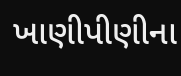ખાણીપીણીના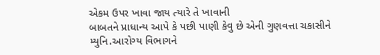એકમ ઉપર ખાવા જાય ત્યારે તે ખાવાની
બાબતને પ્રાધાન્ય આપે કે પછી પાણી કેવુ છે એની ગુણવત્તા ચકાસીને
મ્યુનિ.આરોગ્ય વિભાગને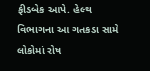ફીડબેક આપે. હેલ્થ વિભાગના આ ગતકડા સામે લોકોમાં રોષ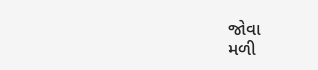જોવા
મળી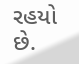રહયો છે.